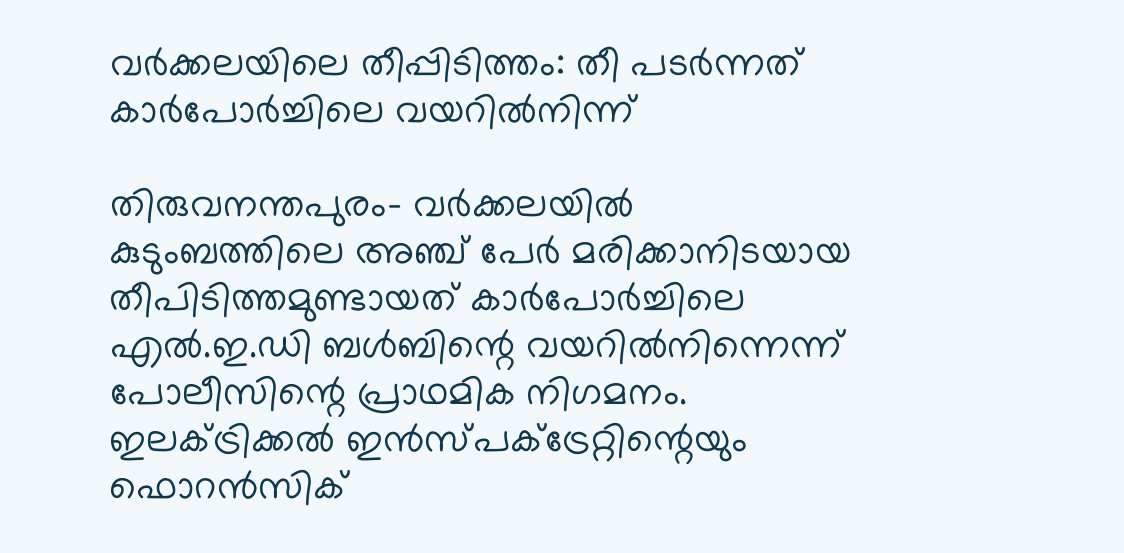വര്‍ക്കലയിലെ തീപ്പിടിത്തം: തീ പടര്‍ന്നത് കാര്‍പോര്‍ച്ചിലെ വയറില്‍നിന്ന്

തിരുവനന്തപുരം- വര്‍ക്കലയില്‍ കുടുംബത്തിലെ അഞ്ച് പേര്‍ മരിക്കാനിടയായ തീപിടിത്തമുണ്ടായത് കാര്‍പോര്‍ച്ചിലെ എല്‍.ഇ.ഡി ബള്‍ബിന്റെ വയറില്‍നിന്നെന്ന് പോലീസിന്റെ പ്രാഥമിക നിഗമനം. ഇലക്ട്രിക്കല്‍ ഇന്‍സ്പക്ട്രേറ്റിന്റെയും ഫൊറന്‍സിക്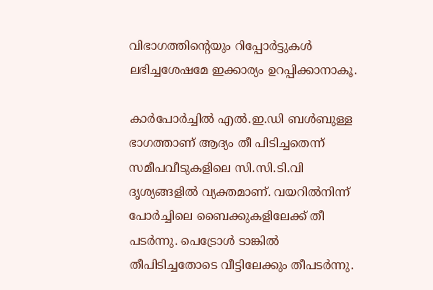വിഭാഗത്തിന്റെയും റിപ്പോര്‍ട്ടുകള്‍ ലഭിച്ചശേഷമേ ഇക്കാര്യം ഉറപ്പിക്കാനാകൂ.

കാര്‍പോര്‍ച്ചില്‍ എല്‍.ഇ.ഡി ബള്‍ബുള്ള ഭാഗത്താണ് ആദ്യം തീ പിടിച്ചതെന്ന് സമീപവീടുകളിലെ സി.സി.ടി.വി ദൃശ്യങ്ങളില്‍ വ്യക്തമാണ്. വയറില്‍നിന്ന് പോര്‍ച്ചിലെ ബൈക്കുകളിലേക്ക് തീ പടര്‍ന്നു. പെട്രോള്‍ ടാങ്കില്‍ തീപിടിച്ചതോടെ വീട്ടിലേക്കും തീപടര്‍ന്നു.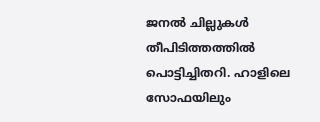ജനല്‍ ചില്ലുകള്‍ തീപിടിത്തത്തില്‍ പൊട്ടിച്ചിതറി. ഹാളിലെ സോഫയിലും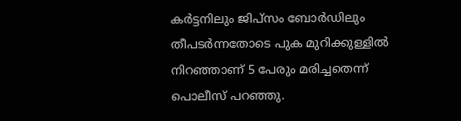കര്‍ട്ടനിലും ജിപ്‌സം ബോര്‍ഡിലും തീപടര്‍ന്നതോടെ പുക മുറിക്കുള്ളില്‍ നിറഞ്ഞാണ് 5 പേരും മരിച്ചതെന്ന് പൊലീസ് പറഞ്ഞു.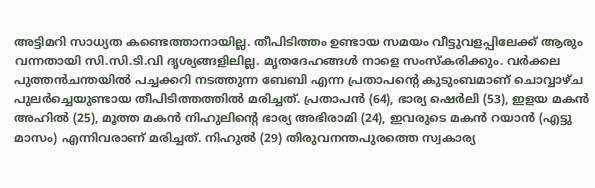അട്ടിമറി സാധ്യത കണ്ടെത്താനായില്ല. തീപിടിത്തം ഉണ്ടായ സമയം വീട്ടുവളപ്പിലേക്ക് ആരും വന്നതായി സി.സി.ടി.വി ദൃശ്യങ്ങളിലില്ല. മൃതദേഹങ്ങള്‍ നാളെ സംസ്‌കരിക്കും. വര്‍ക്കല പുത്തന്‍ചന്തയില്‍ പച്ചക്കറി നടത്തുന്ന ബേബി എന്ന പ്രതാപന്റെ കുടുംബമാണ് ചൊവ്വാഴ്ച പുലര്‍ച്ചെയുണ്ടായ തീപിടിത്തത്തില്‍ മരിച്ചത്. പ്രതാപന്‍ (64), ഭാര്യ ഷെര്‍ലി (53), ഇളയ മകന്‍ അഹില്‍ (25), മൂത്ത മകന്‍ നിഹുലിന്റെ ഭാര്യ അഭിരാമി (24), ഇവരുടെ മകന്‍ റയാന്‍ (എട്ടു മാസം) എന്നിവരാണ് മരിച്ചത്. നിഹുല്‍ (29) തിരുവനന്തപുരത്തെ സ്വകാര്യ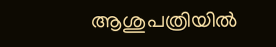ആശുപത്രിയില്‍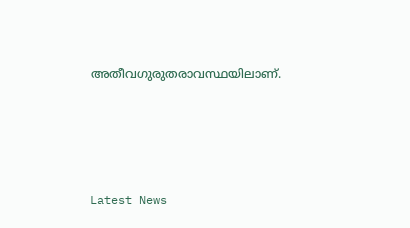അതീവഗുരുതരാവസ്ഥയിലാണ്.





Latest News